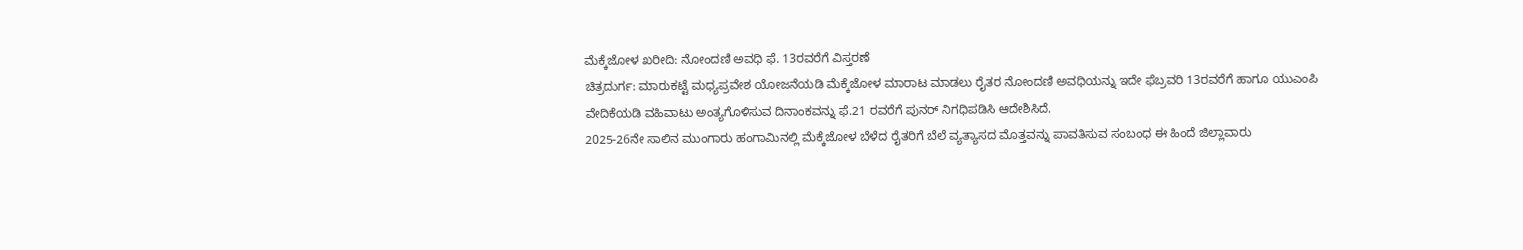ಮೆಕ್ಕೆಜೋಳ ಖರೀದಿ: ನೋಂದಣಿ ಅವಧಿ ಫೆ. 13ರವರೆಗೆ ವಿಸ್ತರಣೆ
ಚಿತ್ರದುರ್ಗ: ಮಾರುಕಟ್ಟೆ ಮಧ್ಯಪ್ರವೇಶ ಯೋಜನೆಯಡಿ ಮೆಕ್ಕೆಜೋಳ ಮಾರಾಟ ಮಾಡಲು ರೈತರ ನೋಂದಣಿ ಅವಧಿಯನ್ನು ಇದೇ ಫೆಬ್ರವರಿ 13ರವರೆಗೆ ಹಾಗೂ ಯುಎಂಪಿ ವೇದಿಕೆಯಡಿ ವಹಿವಾಟು ಅಂತ್ಯಗೊಳಿಸುವ ದಿನಾಂಕವನ್ನು ಫೆ.21 ರವರೆಗೆ ಪುನರ್ ನಿಗಧಿಪಡಿಸಿ ಆದೇಶಿಸಿದೆ.
2025-26ನೇ ಸಾಲಿನ ಮುಂಗಾರು ಹಂಗಾಮಿನಲ್ಲಿ ಮೆಕ್ಕೆಜೋಳ ಬೆಳೆದ ರೈತರಿಗೆ ಬೆಲೆ ವ್ಯತ್ಯಾಸದ ಮೊತ್ತವನ್ನು ಪಾವತಿಸುವ ಸಂಬಂಧ ಈ ಹಿಂದೆ ಜಿಲ್ಲಾವಾರು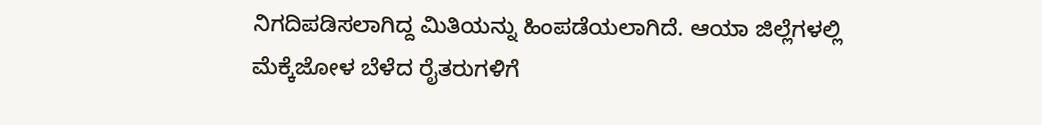ನಿಗದಿಪಡಿಸಲಾಗಿದ್ದ ಮಿತಿಯನ್ನು ಹಿಂಪಡೆಯಲಾಗಿದೆ. ಆಯಾ ಜಿಲ್ಲೆಗಳಲ್ಲಿ ಮೆಕ್ಕೆಜೋಳ ಬೆಳೆದ ರೈತರುಗಳಿಗೆ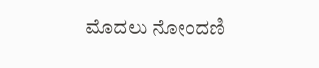ಮೊದಲು ನೋಂದಣಿ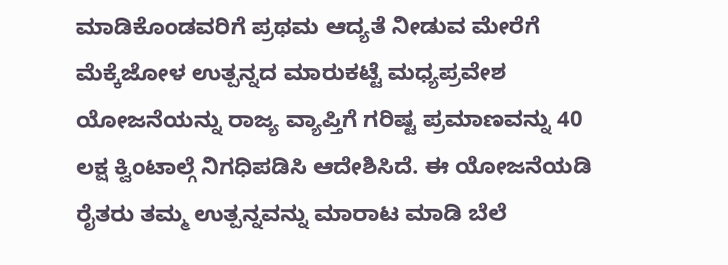ಮಾಡಿಕೊಂಡವರಿಗೆ ಪ್ರಥಮ ಆದ್ಯತೆ ನೀಡುವ ಮೇರೆಗೆ ಮೆಕ್ಕೆಜೋಳ ಉತ್ಪನ್ನದ ಮಾರುಕಟ್ಟೆ ಮಧ್ಯಪ್ರವೇಶ ಯೋಜನೆಯನ್ನು ರಾಜ್ಯ ವ್ಯಾಪ್ತಿಗೆ ಗರಿಷ್ಟ ಪ್ರಮಾಣವನ್ನು 40 ಲಕ್ಷ ಕ್ವಿಂಟಾಲ್ಗೆ ನಿಗಧಿಪಡಿಸಿ ಆದೇಶಿಸಿದೆ. ಈ ಯೋಜನೆಯಡಿ ರೈತರು ತಮ್ಮ ಉತ್ಪನ್ನವನ್ನು ಮಾರಾಟ ಮಾಡಿ ಬೆಲೆ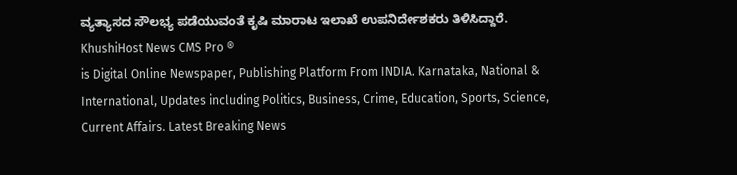ವ್ಯತ್ಯಾಸದ ಸೌಲಭ್ಯ ಪಡೆಯುವಂತೆ ಕೃಷಿ ಮಾರಾಟ ಇಲಾಖೆ ಉಪನಿರ್ದೇಶಕರು ತಿಳಿಸಿದ್ದಾರೆ.
KhushiHost News CMS Pro ®
is Digital Online Newspaper, Publishing Platform From INDIA. Karnataka, National & International, Updates including Politics, Business, Crime, Education, Sports, Science, Current Affairs. Latest Breaking News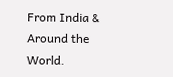From India & Around the World.